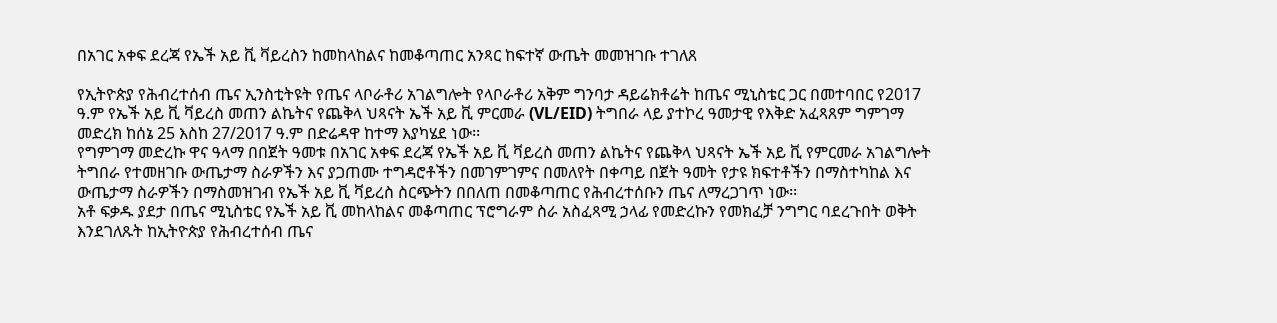በአገር አቀፍ ደረጃ የኤች አይ ቪ ቫይረስን ከመከላከልና ከመቆጣጠር አንጻር ከፍተኛ ውጤት መመዝገቡ ተገለጸ

የኢትዮጵያ የሕብረተሰብ ጤና ኢንስቲትዩት የጤና ላቦራቶሪ አገልግሎት የላቦራቶሪ አቅም ግንባታ ዳይሬክቶሬት ከጤና ሚኒስቴር ጋር በመተባበር የ2017 ዓ.ም የኤች አይ ቪ ቫይረስ መጠን ልኬትና የጨቅላ ህጻናት ኤች አይ ቪ ምርመራ (VL/EID) ትግበራ ላይ ያተኮረ ዓመታዊ የእቅድ አፈጻጸም ግምገማ መድረክ ከሰኔ 25 እስከ 27/2017 ዓ.ም በድሬዳዋ ከተማ እያካሄደ ነው፡፡
የግምገማ መድረኩ ዋና ዓላማ በበጀት ዓመቱ በአገር አቀፍ ደረጃ የኤች አይ ቪ ቫይረስ መጠን ልኬትና የጨቅላ ህጻናት ኤች አይ ቪ የምርመራ አገልግሎት ትግበራ የተመዘገቡ ውጤታማ ስራዎችን እና ያጋጠሙ ተግዳሮቶችን በመገምገምና በመለየት በቀጣይ በጀት ዓመት የታዩ ክፍተቶችን በማስተካከል እና ውጤታማ ስራዎችን በማስመዝገብ የኤች አይ ቪ ቫይረስ ስርጭትን በበለጠ በመቆጣጠር የሕብረተሰቡን ጤና ለማረጋገጥ ነው፡፡
አቶ ፍቃዱ ያደታ በጤና ሚኒስቴር የኤች አይ ቪ መከላከልና መቆጣጠር ፕሮግራም ስራ አስፈጻሚ ኃላፊ የመድረኩን የመክፈቻ ንግግር ባደረጉበት ወቅት እንደገለጹት ከኢትዮጵያ የሕብረተሰብ ጤና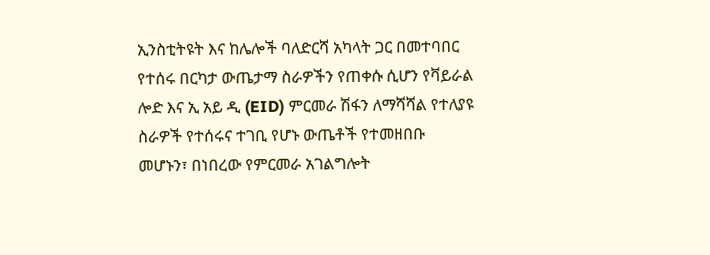ኢንስቲትዩት እና ከሌሎች ባለድርሻ አካላት ጋር በመተባበር የተሰሩ በርካታ ውጤታማ ስራዎችን የጠቀሱ ሲሆን የቫይራል ሎድ እና ኢ አይ ዲ (EID) ምርመራ ሽፋን ለማሻሻል የተለያዩ ስራዎች የተሰሩና ተገቢ የሆኑ ውጤቶች የተመዘበቡ መሆኑን፣ በነበረው የምርመራ አገልግሎት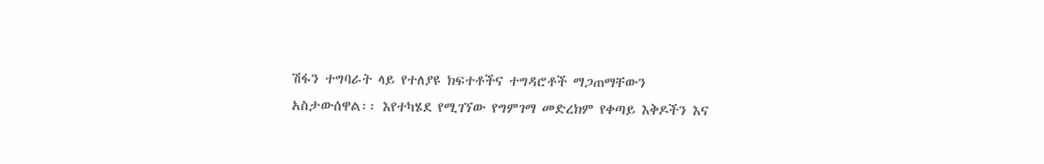ሽፋን ተግባራት ላይ የተለያዩ ክፍተቶችና ተግዳሮቶች ማጋጠማቸውን አስታውሰዋል፡፡ እየተካሄደ የሚገኘው የግምገማ መድረክም የቀጣይ እቅዶችን እና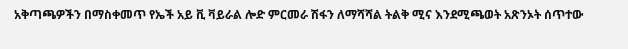አቅጣጫዎችን በማስቀመጥ የኤች አይ ቪ ቫይራል ሎድ ምርመራ ሽፋን ለማሻሻል ትልቅ ሚና እንደሚጫወት አጽንኦት ሰጥተው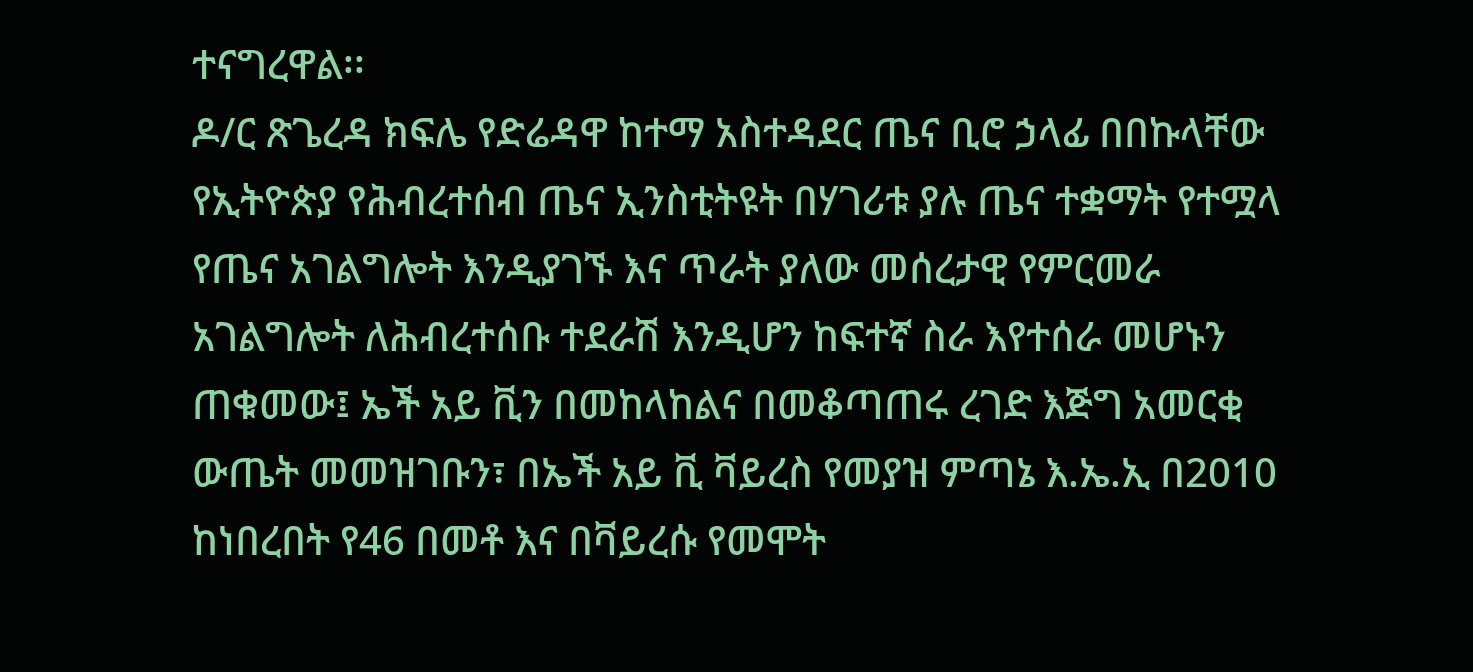ተናግረዋል፡፡
ዶ/ር ጽጌረዳ ክፍሌ የድሬዳዋ ከተማ አስተዳደር ጤና ቢሮ ኃላፊ በበኩላቸው የኢትዮጵያ የሕብረተሰብ ጤና ኢንስቲትዩት በሃገሪቱ ያሉ ጤና ተቋማት የተሟላ የጤና አገልግሎት እንዲያገኙ እና ጥራት ያለው መሰረታዊ የምርመራ አገልግሎት ለሕብረተሰቡ ተደራሽ እንዲሆን ከፍተኛ ስራ እየተሰራ መሆኑን ጠቁመው፤ ኤች አይ ቪን በመከላከልና በመቆጣጠሩ ረገድ እጅግ አመርቂ ውጤት መመዝገቡን፣ በኤች አይ ቪ ቫይረስ የመያዝ ምጣኔ እ.ኤ.ኢ በ2010 ከነበረበት የ46 በመቶ እና በቫይረሱ የመሞት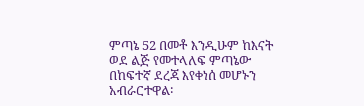ምጣኔ 52 በመቶ እንዲሁም ከእናት ወደ ልጅ የመተላለፍ ምጣኔው በከፍተኛ ደረጃ እየቀነሰ መሆኑን አብራርተዋል፡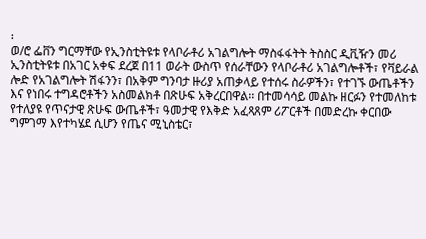፡
ወ/ሮ ፌቨን ግርማቸው የኢንስቲትዩቱ የላቦራቶሪ አገልግሎት ማስፋፋትት ትስስር ዲቪዥን መሪ ኢንስቲትዩቱ በአገር አቀፍ ደረጀ በ11 ወራት ውስጥ የሰራቸውን የላቦራቶሪ አገልግሎቶች፣ የቫይራል ሎድ የአገልግሎት ሽፋንን፣ በአቅም ግንባታ ዙሪያ አጠቃላይ የተሰሩ ስራዎችን፣ የተገኙ ውጤቶችን እና የነበሩ ተግዳሮቶችን አስመልክቶ በጽሁፍ አቅረርበዋል፡፡ በተመሳሳይ መልኩ ዘርፉን የተመለከቱ የተለያዩ የጥናታዊ ጽሁፍ ውጤቶች፣ ዓመታዊ የእቅድ አፈጻጸም ሪፖርቶች በመድረኩ ቀርበው ግምገማ እየተካሄደ ሲሆን የጤና ሚኒስቴር፣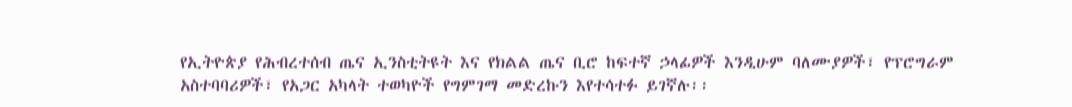የኢትዮጵያ የሕብረተሰብ ጤና ኢንስቲትዩት እና የክልል ጤና ቢሮ ከፍተኛ ኃላፊዎች እንዲሁም ባለሙያዎች፣ የፕሮግራም አስተባባሪዎች፣ የአጋር አካላት ተወካዮች የግምገማ መድረኩን እየተሳተፉ ይገኛሉ፡፡